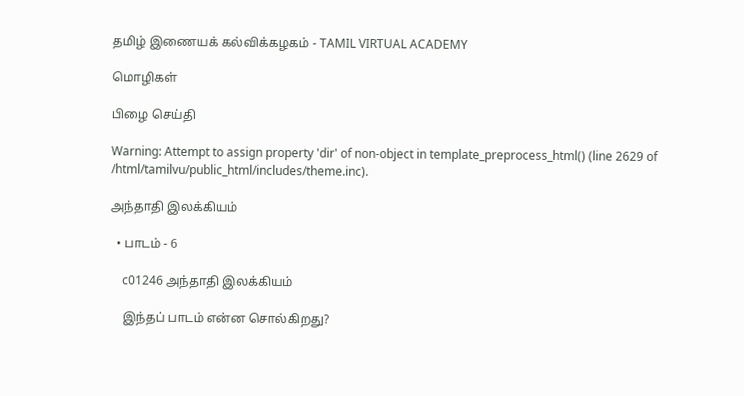தமிழ் இணையக் கல்விக்கழகம் - TAMIL VIRTUAL ACADEMY

மொழிகள்

பிழை செய்தி

Warning: Attempt to assign property 'dir' of non-object in template_preprocess_html() (line 2629 of /html/tamilvu/public_html/includes/theme.inc).

அந்தாதி இலக்கியம்

  • பாடம் - 6

    c01246 அந்தாதி இலக்கியம்

    இந்தப் பாடம் என்ன சொல்கிறது?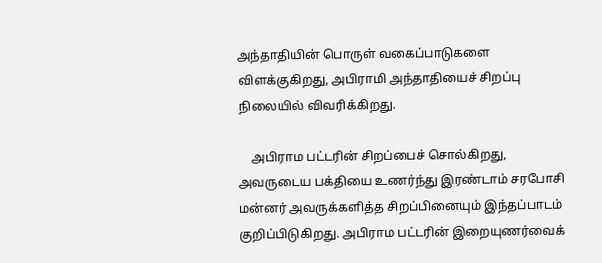அந்தாதியின் பொருள் வகைப்பாடுகளை விளக்குகிறது, அபிராமி அந்தாதியைச் சிறப்பு நிலையில் விவரிக்கிறது.

    அபிராம பட்டரின் சிறப்பைச் சொல்கிறது, அவருடைய பக்தியை உணர்ந்து இரண்டாம் சரபோசி மன்னர் அவருக்களித்த சிறப்பினையும் இந்தப்பாடம் குறிப்பிடுகிறது. அபிராம பட்டரின் இறையுணர்வைக்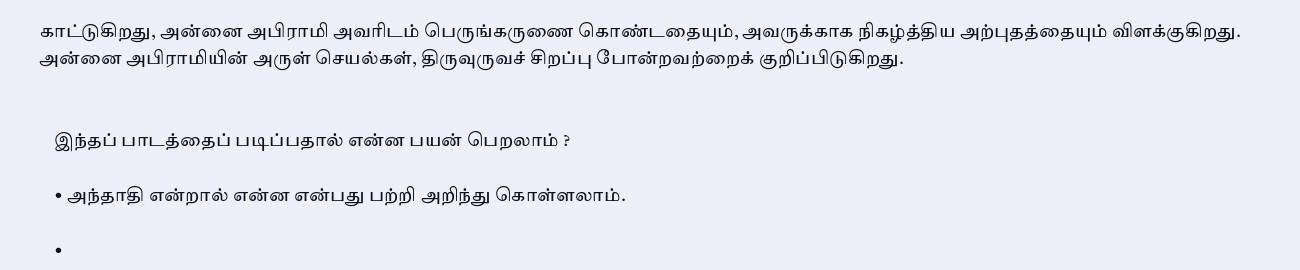காட்டுகிறது, அன்னை அபிராமி அவரிடம் பெருங்கருணை கொண்டதையும், அவருக்காக நிகழ்த்திய அற்புதத்தையும் விளக்குகிறது. அன்னை அபிராமியின் அருள் செயல்கள், திருவுருவச் சிறப்பு போன்றவற்றைக் குறிப்பிடுகிறது.


    இந்தப் பாடத்தைப் படிப்பதால் என்ன பயன் பெறலாம் ?

    • அந்தாதி என்றால் என்ன என்பது பற்றி அறிந்து கொள்ளலாம்.

    •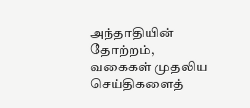அந்தாதியின் தோற்றம், வகைகள் முதலிய செய்திகளைத்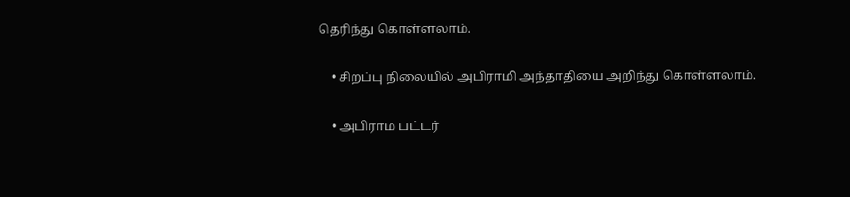தெரிந்து கொள்ளலாம்.

    • சிறப்பு நிலையில் அபிராமி அந்தாதியை அறிந்து கொள்ளலாம்.

    • அபிராம பட்டர்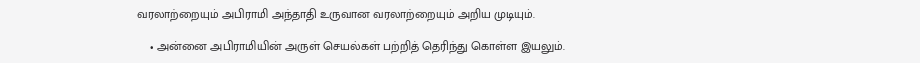வரலாற்றையும் அபிராமி அந்தாதி உருவான வரலாற்றையும் அறிய முடியும்.

    • அன்னை அபிராமியின் அருள் செயல்கள் பற்றித் தெரிந்து கொள்ள இயலும்.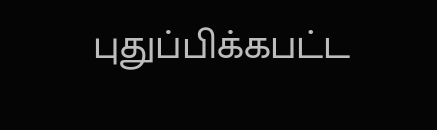புதுப்பிக்கபட்ட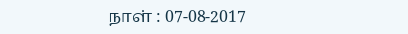நாள் : 07-08-2017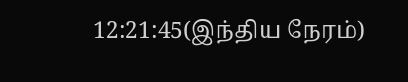12:21:45(இந்திய நேரம்)